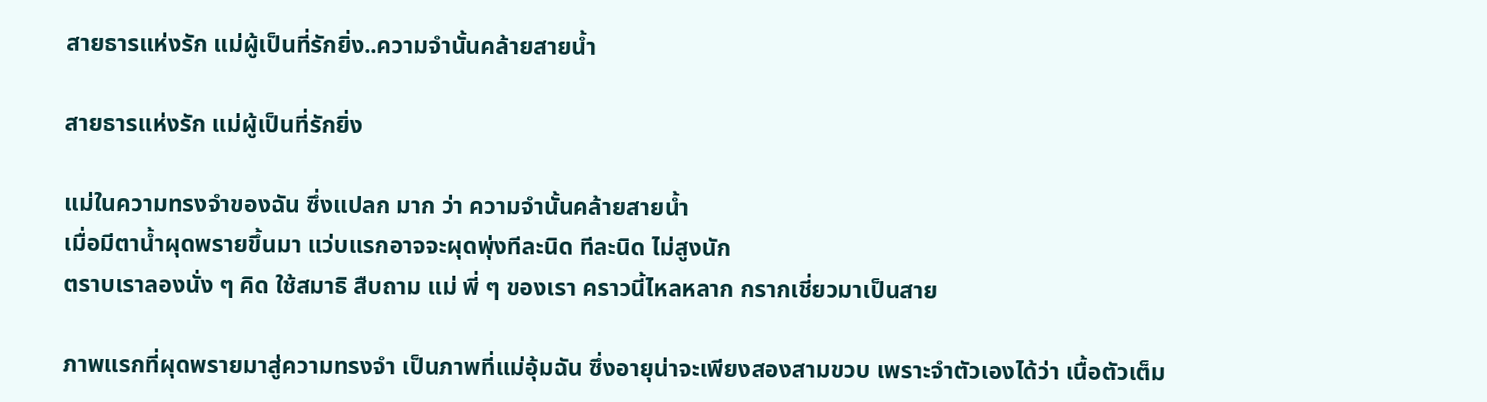สายธารแห่งรัก แม่ผู้เป็นที่รักยิ่ง..ความจำนั้นคล้ายสายน้ำ

สายธารแห่งรัก แม่ผู้เป็นที่รักยิ่ง

แม่ในความทรงจำของฉัน ซึ่งแปลก มาก ว่า ความจำนั้นคล้ายสายน้ำ
เมื่อมีตาน้ำผุดพรายขึ้นมา แว่บแรกอาจจะผุดพุ่งทีละนิด ทีละนิด ไม่สูงนัก
ตราบเราลองนั่ง ๆ คิด ใช้สมาธิ สืบถาม แม่ พี่ ๆ ของเรา คราวนี้ไหลหลาก กรากเชี่ยวมาเป็นสาย

ภาพแรกที่ผุดพรายมาสู่ความทรงจำ เป็นภาพที่แม่อุ้มฉัน ซึ่งอายุน่าจะเพียงสองสามขวบ เพราะจำตัวเองได้ว่า เนื้อตัวเต็ม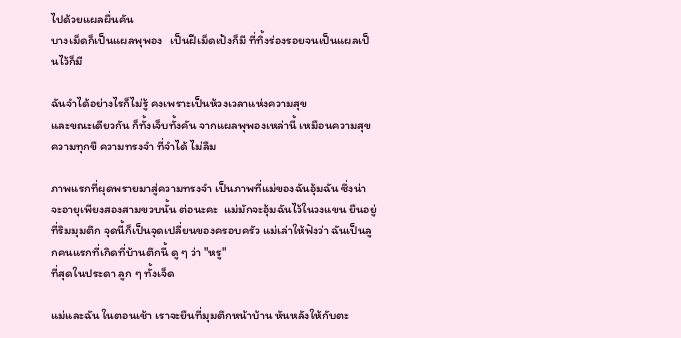ไปด้วยแผลผื่นคัน
บางเม็ดก็เป็นแผลพุพอง   เป็นฝีเม็ดเป้งก็มี ที่ทิ้งร่องรอยจนเป็นแผลเป็นไว้ก็มี

ฉันจำได้อย่างไรก็ไม่รู้ คงเพราะเป็นห้วงเวลาแห่งความสุข
และขณะเดียวกัน ก็ทั้งเจ็บทั้งคัน จากแผลพุพองเหล่านี้ เหมือนความสุขความทุกขื ความทรงจำ ที่จำได้ ไม่ลืม

ภาพแรกที่ผุดพรายมาสู่ความทรงจำ เป็นภาพที่แม่ของฉันอุ้มฉัน ซึ่งน่าจะอายุเพียงสองสามขวบนั้น ต่อนะคะ  แม่มักจะอุ้มฉันไว้ในวงแขน ยืนอยู่ที่ริมมุมตึก จุดนี้ก็เป็นจุดเปลี่ยนของครอบครัว แม่เล่าให้ฟังว่า ฉันเป็นลูกคนแรกที่เกิดที่บ้านตึกนี้ ดู ๆ ว่า "หรู"
ที่สุดในประดา ลูก ๆ ทั้งเจ็ด

แม่และฉัน ในตอนเช้า เราจะยืนที่มุมตึกหน้าบ้าน หันหลังให้กับตะ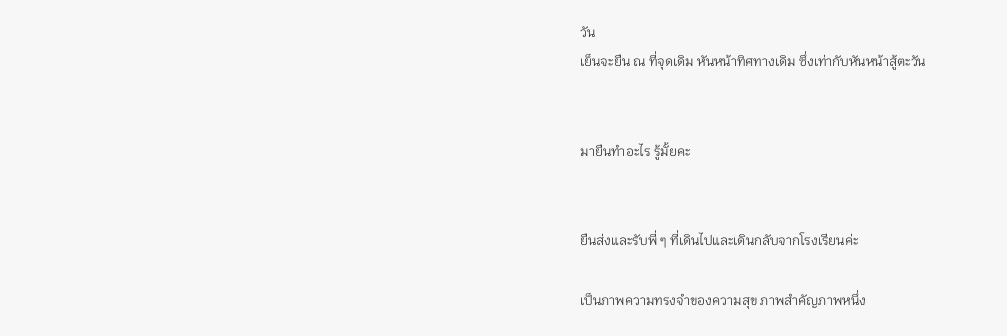วัน
เย็นจะยืน ณ ที่จุดเดิม หันหน้าทิศทางเดิม ซึ่งเท่ากับหันหน้าสู้ตะวัน


มายืนทำอะไร รู้มั้ยคะ


ยืนส่งและรับพี่ ๆ ที่เดินไปและเดินกลับจากโรงเรียนค่ะ

เป็นภาพความทรงจำของความสุข ภาพสำคัญภาพหนึ่ง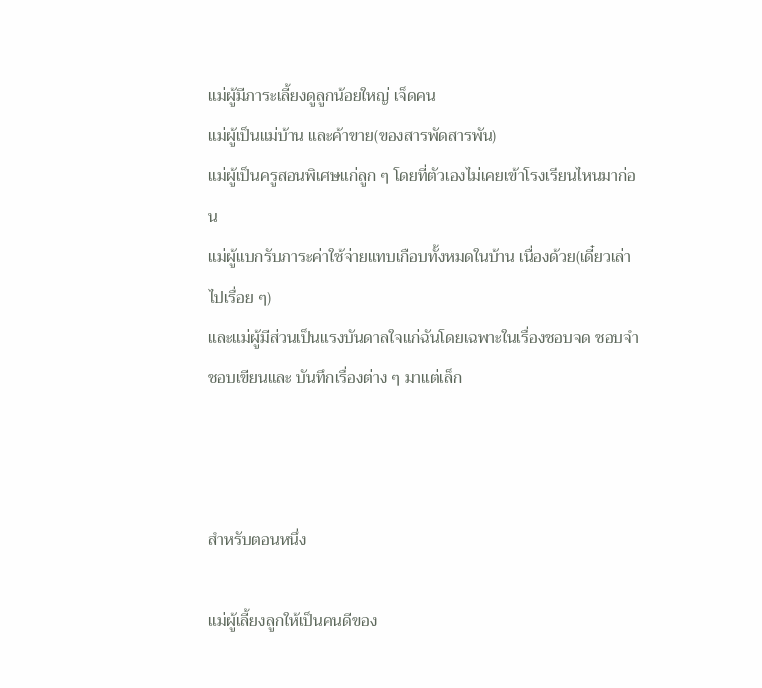แม่ผู้มีภาระเลี้ยงดูลูกน้อยใหญ่ เจ็ดคน
แม่ผู้เป็นแม่บ้าน และค้าขาย(ของสารพัดสารพัน)
แม่ผู้เป็นครูสอนพิเศษแก่ลูก ๆ โดยที่ตัวเองไม่เคยเข้าโรงเรียนไหนมาก่อน
แม่ผู้แบกรับภาระค่าใช้จ่ายแทบเกือบทั้งหมดในบ้าน เนื่องด้วย(เดี๋ยวเล่าไปเรื่อย ๆ)
และแม่ผู้มีส่วนเป็นแรงบันดาลใจแก่ฉันโดยเฉพาะในเรื่องชอบจด ชอบจำ
ชอบเขียนและ บันทึกเรื่องต่าง ๆ มาแต่เล็ก



สำหรับตอนหนึ่ง

แม่ผู้เลี้ยงลูกให้เป็นคนดีของ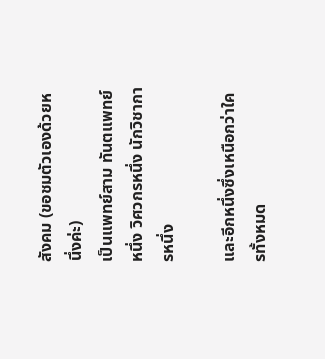สังคม (ขอชมตัวเองด้วยหนึ่งค่ะ)
เป็นแพทย์สาม ทันตแพทย์หนึ่ง วิศวกรหนึ่ง นักวิชาการหนึ่ง

และอีกหนึ่งซึ่งเหนือกว่าใครทั้งหมด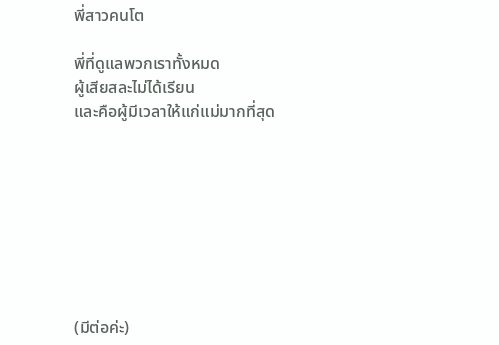พี่สาวคนโต

พี่ที่ดูแลพวกเราทั้งหมด
ผู้เสียสละไม่ได้เรียน
และคือผู้มีเวลาให้แก่แม่มากที่สุด








(มีต่อค่ะ)